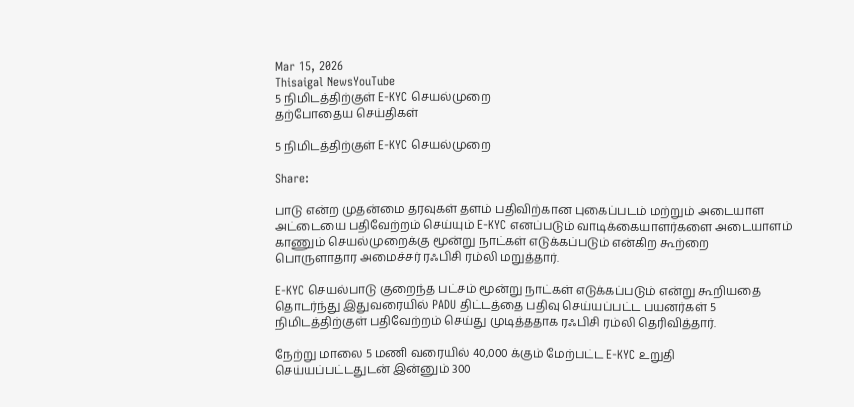Mar 15, 2026
Thisaigal NewsYouTube
5 நிமிடத்திற்குள் E-KYC செயல்முறை
தற்போதைய செய்திகள்

5 நிமிடத்திற்குள் E-KYC செயல்முறை

Share:

பாடு என்ற முதன்மை தரவுகள் தளம் பதிவிற்கான புகைப்படம் மற்றும் அடையாள அட்டையை பதிவேற்றம் செய்யும் E-KYC எனப்படும் வாடிக்கையாளர்களை அடையாளம் காணும் செயல்முறைக்கு மூன்று நாட்கள் எடுக்கப்படும் என்கிற கூற்றை பொருளாதார அமைச்சர் ரஃபிசி ரம்லி மறுத்தார்.

E-KYC செயல்பாடு குறைந்த பட்சம் மூன்று நாட்கள் எடுக்கப்படும் என்று கூறியதை தொடர்ந்து இதுவரையில் PADU திட்டத்தை பதிவு செய்யப்பட்ட பயனர்கள் 5 நிமிடத்திற்குள் பதிவேற்றம் செய்து முடித்ததாக ரஃபிசி ரம்லி தெரிவித்தார்.

நேற்று மாலை 5 மணி வரையில் 40,000 க்கும் மேற்பட்ட E-KYC உறுதி செய்யப்பட்டதுடன் இன்னும் 300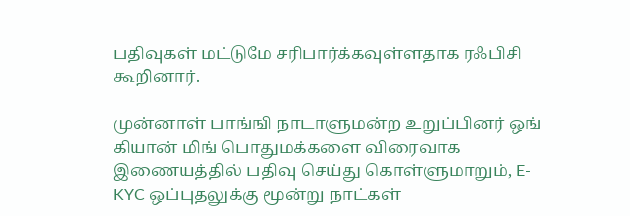பதிவுகள் மட்டுமே சரிபார்க்கவுள்ளதாக ரஃபிசி கூறினார்.

முன்னாள் பாங்ஙி நாடாளுமன்ற உறுப்பினர் ஒங் கியான் மிங் பொதுமக்களை விரைவாக இணையத்தில் பதிவு செய்து கொள்ளுமாறும், E-KYC ஒப்புதலுக்கு மூன்று நாட்கள்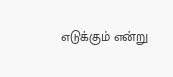எடுக்கும் என்று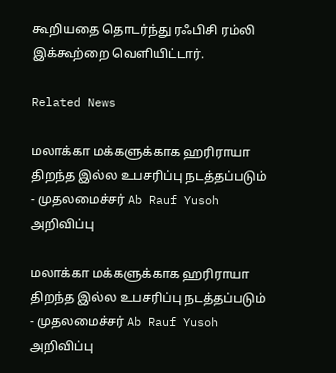கூறியதை தொடர்ந்து ரஃபிசி ரம்லி இக்கூற்றை வெளியிட்டார்.

Related News

மலாக்கா மக்களுக்காக ஹரிராயா திறந்த இல்ல உபசரிப்பு நடத்தப்படும்  - முதலமைச்சர் Ab Rauf Yusoh அறிவிப்பு

மலாக்கா மக்களுக்காக ஹரிராயா திறந்த இல்ல உபசரிப்பு நடத்தப்படும் - முதலமைச்சர் Ab Rauf Yusoh அறிவிப்பு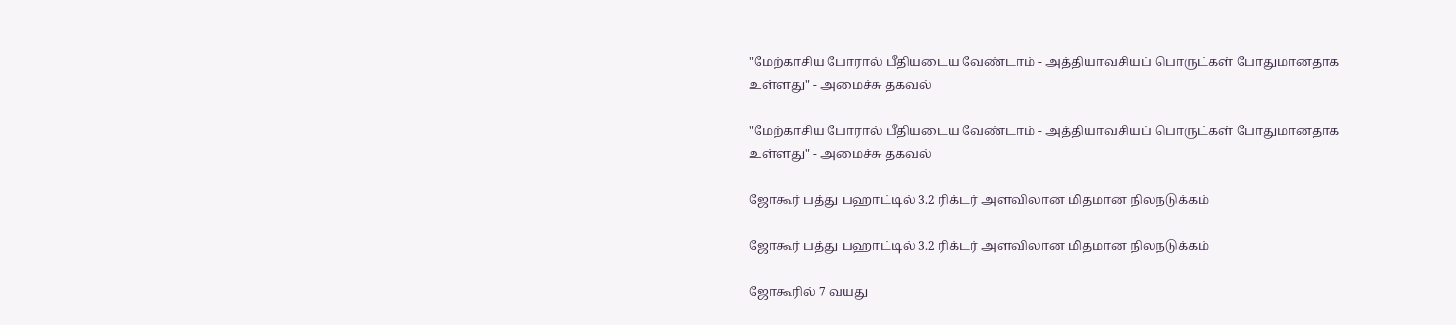"மேற்காசிய போரால் பீதியடைய வேண்டாம் - அத்தியாவசியப் பொருட்கள் போதுமானதாக உள்ளது" - அமைச்சு தகவல்

"மேற்காசிய போரால் பீதியடைய வேண்டாம் - அத்தியாவசியப் பொருட்கள் போதுமானதாக உள்ளது" - அமைச்சு தகவல்

ஜோகூர் பத்து பஹாட்டில் 3.2 ரிக்டர் அளவிலான மிதமான நிலநடுக்கம்

ஜோகூர் பத்து பஹாட்டில் 3.2 ரிக்டர் அளவிலான மிதமான நிலநடுக்கம்

ஜோகூரில் 7 வயது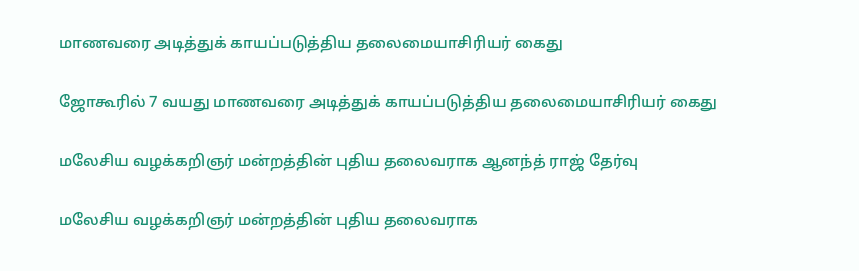மாணவரை அடித்துக் காயப்படுத்திய தலைமையாசிரியர் கைது

ஜோகூரில் 7 வயது மாணவரை அடித்துக் காயப்படுத்திய தலைமையாசிரியர் கைது

மலேசிய வழக்கறிஞர் மன்றத்தின் புதிய தலைவராக ஆனந்த் ராஜ் தேர்வு

மலேசிய வழக்கறிஞர் மன்றத்தின் புதிய தலைவராக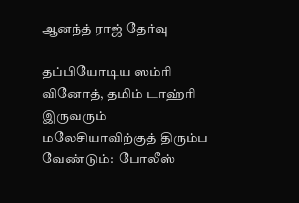ஆனந்த் ராஜ் தேர்வு

தப்பியோடிய ஸம்ரி வினோத், தமிம் டாஹ்ரி இருவரும் மலேசியாவிற்குத் திரும்ப வேண்டும்:  போலீஸ்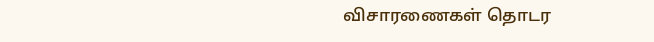விசாரணைகள் தொடர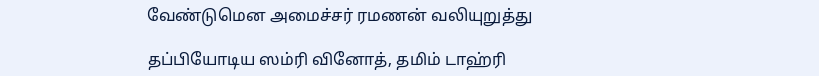வேண்டுமென அமைச்சர் ரமணன் வலியுறுத்து

தப்பியோடிய ஸம்ரி வினோத், தமிம் டாஹ்ரி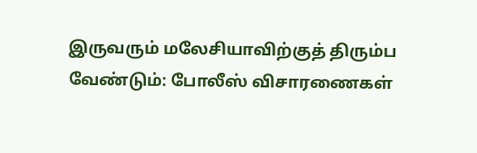இருவரும் மலேசியாவிற்குத் திரும்ப வேண்டும்: போலீஸ் விசாரணைகள்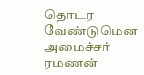தொடர வேண்டுமென அமைச்சர் ரமணன்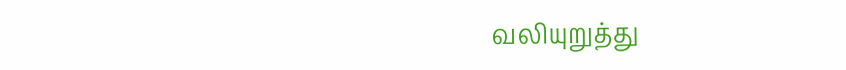வலியுறுத்து